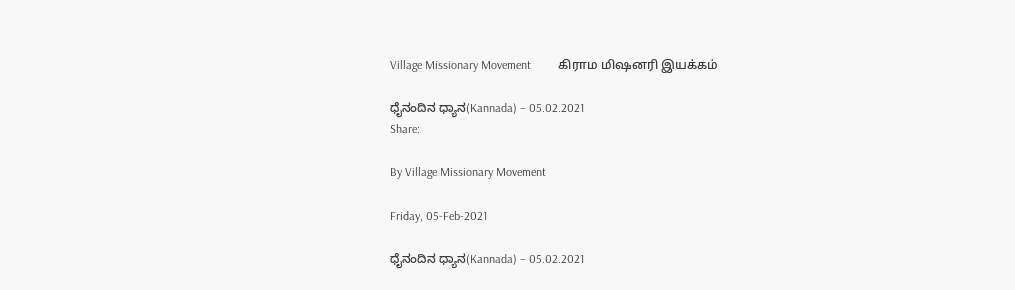Village Missionary Movement         கிராம மிஷனரி இயக்கம்

ಧೈನಂದಿನ ಧ್ಯಾನ(Kannada) – 05.02.2021
Share:

By Village Missionary Movement

Friday, 05-Feb-2021

ಧೈನಂದಿನ ಧ್ಯಾನ(Kannada) – 05.02.2021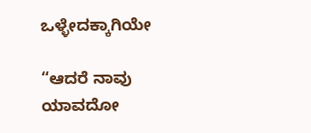ಒಳ್ಳೇದಕ್ಕಾಗಿಯೇ

“ಆದರೆ ನಾವು ಯಾವದೋ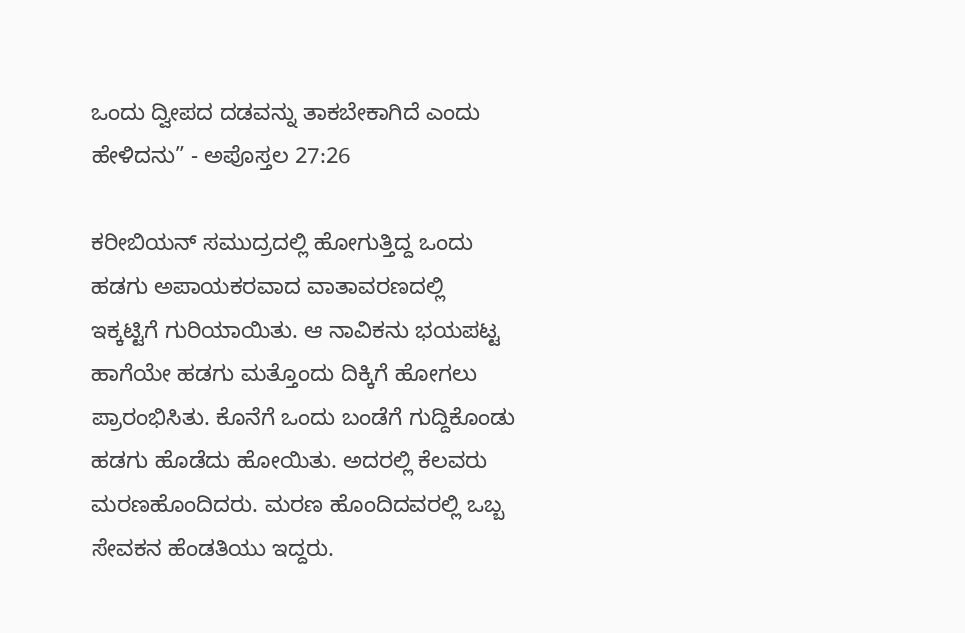ಒಂದು ದ್ವೀಪದ ದಡವನ್ನು ತಾಕಬೇಕಾಗಿದೆ ಎಂದು ಹೇಳಿದನು” - ಅಪೊಸ್ತಲ 27:26

ಕರೀಬಿಯನ್ ಸಮುದ್ರದಲ್ಲಿ ಹೋಗುತ್ತಿದ್ದ ಒಂದು ಹಡಗು ಅಪಾಯಕರವಾದ ವಾತಾವರಣದಲ್ಲಿ ಇಕ್ಕಟ್ಟಿಗೆ ಗುರಿಯಾಯಿತು. ಆ ನಾವಿಕನು ಭಯಪಟ್ಟ ಹಾಗೆಯೇ ಹಡಗು ಮತ್ತೊಂದು ದಿಕ್ಕಿಗೆ ಹೋಗಲು ಪ್ರಾರಂಭಿಸಿತು. ಕೊನೆಗೆ ಒಂದು ಬಂಡೆಗೆ ಗುದ್ದಿಕೊಂಡು ಹಡಗು ಹೊಡೆದು ಹೋಯಿತು. ಅದರಲ್ಲಿ ಕೆಲವರು ಮರಣಹೊಂದಿದರು. ಮರಣ ಹೊಂದಿದವರಲ್ಲಿ ಒಬ್ಬ ಸೇವಕನ ಹೆಂಡತಿಯು ಇದ್ದರು.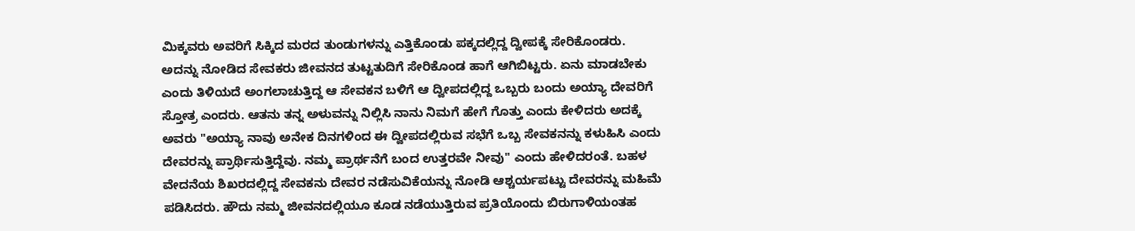ಮಿಕ್ಕವರು ಅವರಿಗೆ ಸಿಕ್ಕಿದ ಮರದ ತುಂಡುಗಳನ್ನು ಎತ್ತಿಕೊಂಡು ಪಕ್ಕದಲ್ಲಿದ್ದ ದ್ವೀಪಕ್ಕೆ ಸೇರಿಕೊಂಡರು. ಅದನ್ನು ನೋಡಿದ ಸೇವಕರು ಜೀವನದ ತುಟ್ಟತುದಿಗೆ ಸೇರಿಕೊಂಡ ಹಾಗೆ ಆಗಿಬಿಟ್ಟರು. ಏನು ಮಾಡಬೇಕು ಎಂದು ತಿಳಿಯದೆ ಅಂಗಲಾಚುತ್ತಿದ್ದ ಆ ಸೇವಕನ ಬಳಿಗೆ ಆ ದ್ವೀಪದಲ್ಲಿದ್ದ ಒಬ್ಬರು ಬಂದು ಅಯ್ಯಾ ದೇವರಿಗೆ ಸ್ತೋತ್ರ ಎಂದರು. ಆತನು ತನ್ನ ಅಳುವನ್ನು ನಿಲ್ಲಿಸಿ ನಾನು ನಿಮಗೆ ಹೇಗೆ ಗೊತ್ತು ಎಂದು ಕೇಳಿದರು ಅದಕ್ಕೆ ಅವರು "ಅಯ್ಯಾ ನಾವು ಅನೇಕ ದಿನಗಳಿಂದ ಈ ದ್ವೀಪದಲ್ಲಿರುವ ಸಭೆಗೆ ಒಬ್ಬ ಸೇವಕನನ್ನು ಕಳುಹಿಸಿ ಎಂದು ದೇವರನ್ನು ಪ್ರಾರ್ಥಿಸುತ್ತಿದ್ದೆವು. ನಮ್ಮ ಪ್ರಾರ್ಥನೆಗೆ ಬಂದ ಉತ್ತರವೇ ನೀವು" ಎಂದು ಹೇಳಿದರಂತೆ. ಬಹಳ ವೇದನೆಯ ಶಿಖರದಲ್ಲಿದ್ದ ಸೇವಕನು ದೇವರ ನಡೆಸುವಿಕೆಯನ್ನು ನೋಡಿ ಆಶ್ಚರ್ಯಪಟ್ಟು ದೇವರನ್ನು ಮಹಿಮೆ ಪಡಿಸಿದರು. ಹೌದು ನಮ್ಮ ಜೀವನದಲ್ಲಿಯೂ ಕೂಡ ನಡೆಯುತ್ತಿರುವ ಪ್ರತಿಯೊಂದು ಬಿರುಗಾಳಿಯಂತಹ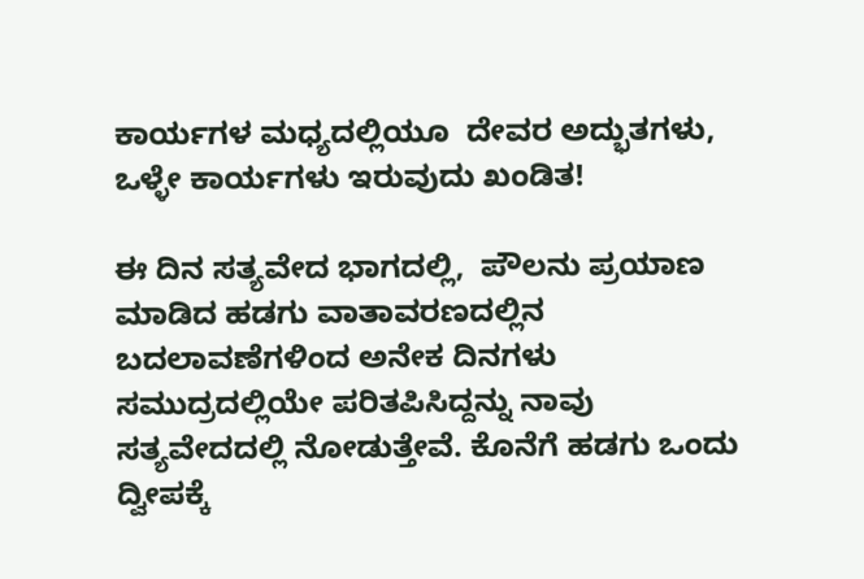ಕಾರ್ಯಗಳ ಮಧ್ಯದಲ್ಲಿಯೂ  ದೇವರ ಅದ್ಭುತಗಳು,  ಒಳ್ಳೇ ಕಾರ್ಯಗಳು ಇರುವುದು ಖಂಡಿತ!

ಈ ದಿನ ಸತ್ಯವೇದ ಭಾಗದಲ್ಲಿ,  ಪೌಲನು ಪ್ರಯಾಣ ಮಾಡಿದ ಹಡಗು ವಾತಾವರಣದಲ್ಲಿನ ಬದಲಾವಣೆಗಳಿಂದ ಅನೇಕ ದಿನಗಳು ಸಮುದ್ರದಲ್ಲಿಯೇ ಪರಿತಪಿಸಿದ್ದನ್ನು ನಾವು ಸತ್ಯವೇದದಲ್ಲಿ ನೋಡುತ್ತೇವೆ. ಕೊನೆಗೆ ಹಡಗು ಒಂದು ದ್ವೀಪಕ್ಕೆ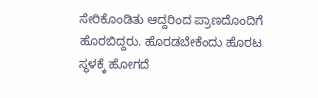ಸೇರಿಕೊಂಡಿತು ಆದ್ದರಿಂದ ಪ್ರಾಣದೊಂದಿಗೆ ಹೊರಬಿದ್ದರು. ಹೊರಡಬೇಕೆಂದು ಹೊರಟ ಸ್ಥಳಕ್ಕೆ ಹೋಗದೆ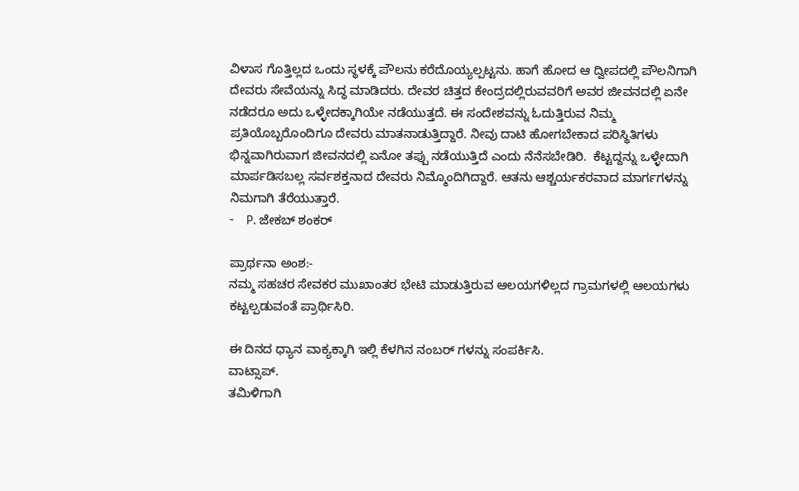ವಿಳಾಸ ಗೊತ್ತಿಲ್ಲದ ಒಂದು ಸ್ಥಳಕ್ಕೆ ಪೌಲನು ಕರೆದೊಯ್ಯಲ್ಪಟ್ಟನು. ಹಾಗೆ ಹೋದ ಆ ದ್ವೀಪದಲ್ಲಿ ಪೌಲನಿಗಾಗಿ ದೇವರು ಸೇವೆಯನ್ನು ಸಿದ್ಧ ಮಾಡಿದರು. ದೇವರ ಚಿತ್ತದ ಕೇಂದ್ರದಲ್ಲಿರುವವರಿಗೆ ಅವರ ಜೀವನದಲ್ಲಿ ಏನೇ ನಡೆದರೂ ಅದು ಒಳ್ಳೇದಕ್ಕಾಗಿಯೇ ನಡೆಯುತ್ತದೆ. ಈ ಸಂದೇಶವನ್ನು ಓದುತ್ತಿರುವ ನಿಮ್ಮ ಪ್ರತಿಯೊಬ್ಬರೊಂದಿಗೂ ದೇವರು ಮಾತನಾಡುತ್ತಿದ್ದಾರೆ. ನೀವು ದಾಟಿ ಹೋಗಬೇಕಾದ ಪರಿಸ್ಥಿತಿಗಳು ಭಿನ್ನವಾಗಿರುವಾಗ ಜೀವನದಲ್ಲಿ ಏನೋ ತಪ್ಪು ನಡೆಯುತ್ತಿದೆ ಎಂದು ನೆನೆಸಬೇಡಿರಿ.  ಕೆಟ್ಟದ್ದನ್ನು ಒಳ್ಳೇದಾಗಿ ಮಾರ್ಪಡಿಸಬಲ್ಲ ಸರ್ವಶಕ್ತನಾದ ದೇವರು ನಿಮ್ಮೊಂದಿಗಿದ್ದಾರೆ. ಆತನು ಆಶ್ಚರ್ಯಕರವಾದ ಮಾರ್ಗಗಳನ್ನು ನಿಮಗಾಗಿ ತೆರೆಯುತ್ತಾರೆ.
-    P. ಜೇಕಬ್ ಶಂಕರ್

ಪ್ರಾರ್ಥನಾ ಅಂಶ:-
ನಮ್ಮ ಸಹಚರ ಸೇವಕರ ಮುಖಾಂತರ ಭೇಟಿ ಮಾಡುತ್ತಿರುವ ಆಲಯಗಳಿಲ್ಲದ ಗ್ರಾಮಗಳಲ್ಲಿ ಆಲಯಗಳು ಕಟ್ಟಲ್ಪಡುವಂತೆ ಪ್ರಾರ್ಥಿಸಿರಿ.

ಈ ದಿನದ ಧ್ಯಾನ ವಾಕ್ಯಕ್ಕಾಗಿ ಇಲ್ಲಿ ಕೆಳಗಿನ ನಂಬರ್ ಗಳನ್ನು ಸಂಪರ್ಕಿಸಿ.
ವಾಟ್ಸಾಪ್.
ತಮಿಳಿಗಾಗಿ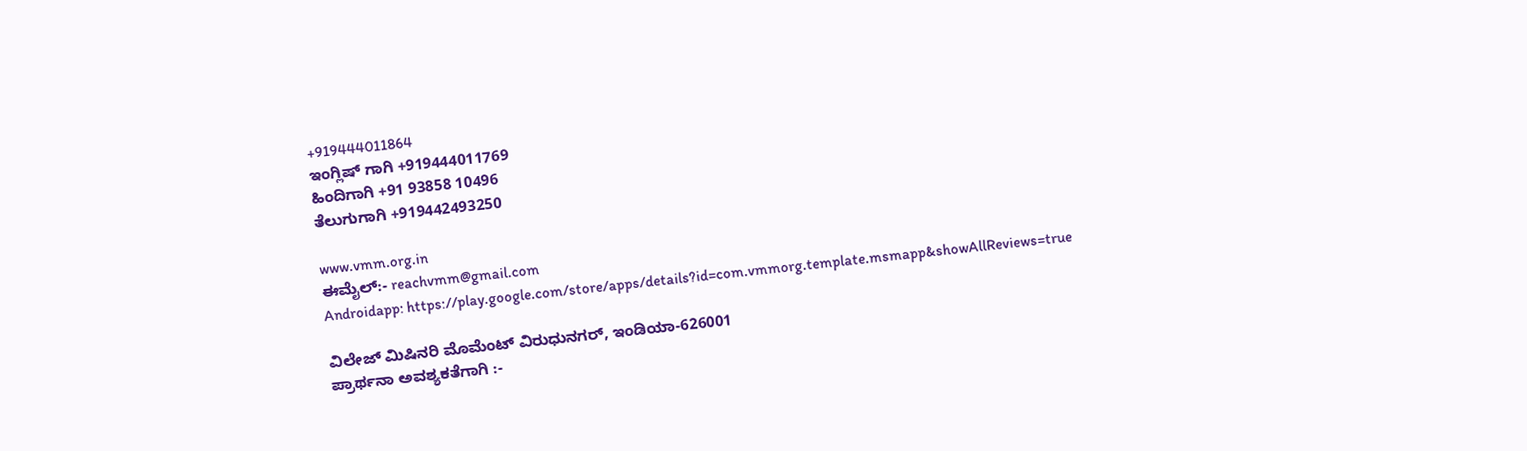+919444011864
ಇಂಗ್ಲಿಷ್ ಗಾಗಿ +919444011769
ಹಿಂದಿಗಾಗಿ +91 93858 10496
ತೆಲುಗುಗಾಗಿ +919442493250

www.vmm.org.in
ಈಮೈಲ್:- reachvmm@gmail.com
Androidapp: https://play.google.com/store/apps/details?id=com.vmmorg.template.msmapp&showAllReviews=true

ವಿಲೇಜ್ ಮಿಷಿನರಿ ಮೊಮೆಂಟ್ ವಿರುಧುನಗರ್, ಇಂಡಿಯಾ-626001
ಪ್ರಾರ್ಥನಾ ಅವಶ್ಯಕತೆಗಾಗಿ :-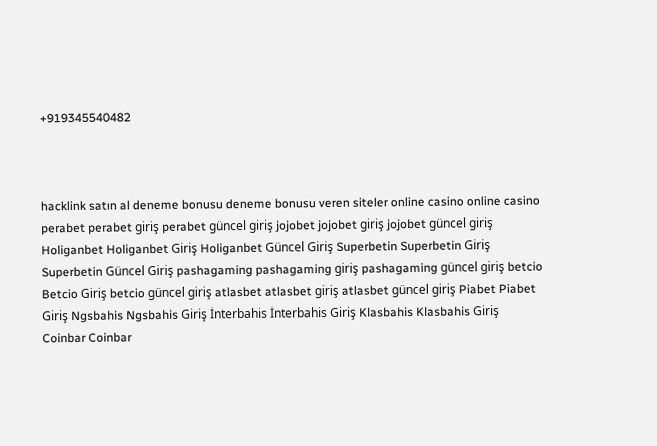+919345540482



hacklink satın al deneme bonusu deneme bonusu veren siteler online casino online casino perabet perabet giriş perabet güncel giriş jojobet jojobet giriş jojobet güncel giriş Holiganbet Holiganbet Giriş Holiganbet Güncel Giriş Superbetin Superbetin Giriş Superbetin Güncel Giriş pashagaming pashagaming giriş pashagaming güncel giriş betcio Betcio Giriş betcio güncel giriş atlasbet atlasbet giriş atlasbet güncel giriş Piabet Piabet Giriş Ngsbahis Ngsbahis Giriş İnterbahis İnterbahis Giriş Klasbahis Klasbahis Giriş Coinbar Coinbar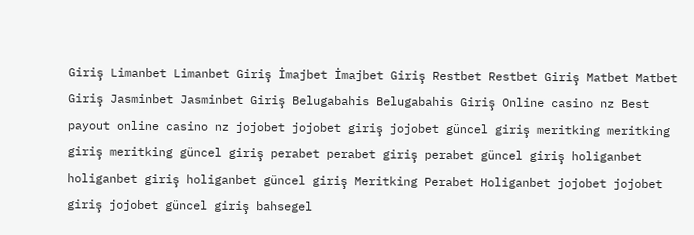Giriş Limanbet Limanbet Giriş İmajbet İmajbet Giriş Restbet Restbet Giriş Matbet Matbet Giriş Jasminbet Jasminbet Giriş Belugabahis Belugabahis Giriş Online casino nz Best payout online casino nz jojobet jojobet giriş jojobet güncel giriş meritking meritking giriş meritking güncel giriş perabet perabet giriş perabet güncel giriş holiganbet holiganbet giriş holiganbet güncel giriş Meritking Perabet Holiganbet jojobet jojobet giriş jojobet güncel giriş bahsegel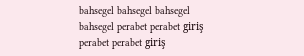bahsegel bahsegel bahsegel bahsegel perabet perabet giriş perabet perabet giriş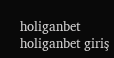holiganbet holiganbet giriş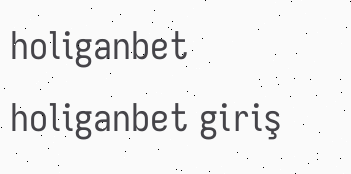holiganbet holiganbet giriş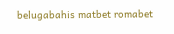belugabahis matbet romabet